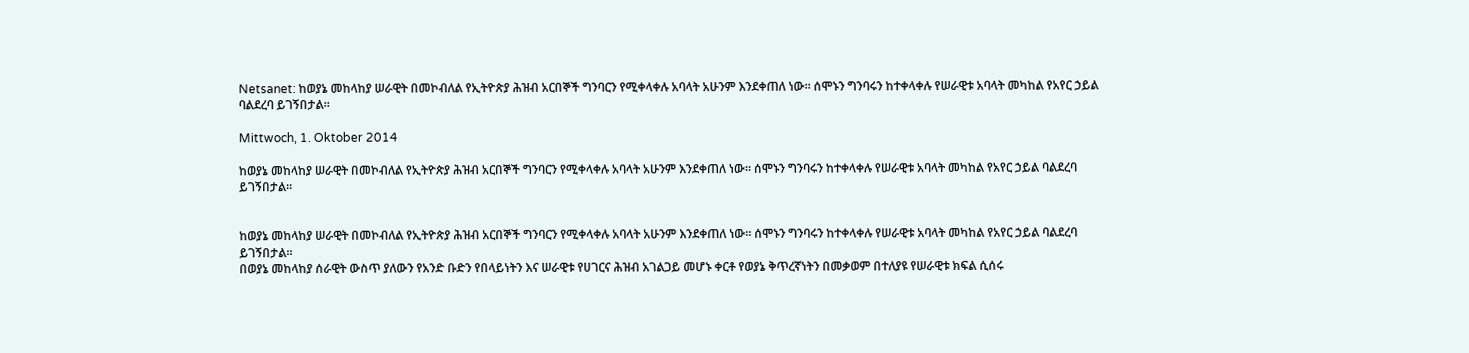Netsanet: ከወያኔ መከላከያ ሠራዊት በመኮብለል የኢትዮጵያ ሕዝብ አርበኞች ግንባርን የሚቀላቀሉ አባላት አሁንም እንደቀጠለ ነው። ሰሞኑን ግንባሩን ከተቀላቀሉ የሠራዊቱ አባላት መካከል የአየር ኃይል ባልደረባ ይገኝበታል።

Mittwoch, 1. Oktober 2014

ከወያኔ መከላከያ ሠራዊት በመኮብለል የኢትዮጵያ ሕዝብ አርበኞች ግንባርን የሚቀላቀሉ አባላት አሁንም እንደቀጠለ ነው። ሰሞኑን ግንባሩን ከተቀላቀሉ የሠራዊቱ አባላት መካከል የአየር ኃይል ባልደረባ ይገኝበታል።


ከወያኔ መከላከያ ሠራዊት በመኮብለል የኢትዮጵያ ሕዝብ አርበኞች ግንባርን የሚቀላቀሉ አባላት አሁንም እንደቀጠለ ነው። ሰሞኑን ግንባሩን ከተቀላቀሉ የሠራዊቱ አባላት መካከል የአየር ኃይል ባልደረባ ይገኝበታል።
በወያኔ መከላከያ ሰራዊት ውስጥ ያለውን የአንድ ቡድን የበላይነትን እና ሠራዊቱ የሀገርና ሕዝብ አገልጋይ መሆኑ ቀርቶ የወያኔ ቅጥረኛነትን በመቃወም በተለያዩ የሠራዊቱ ክፍል ሲሰሩ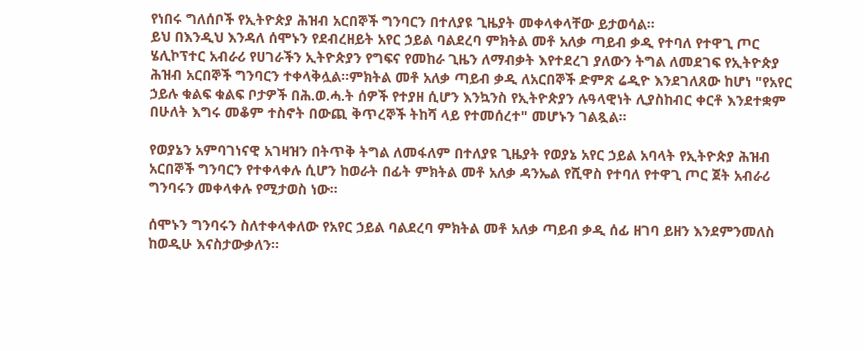የነበሩ ግለሰቦች የኢትዮጵያ ሕዝብ አርበኞች ግንባርን በተለያዩ ጊዜያት መቀላቀላቸው ይታወሳል።
ይህ በእንዲህ እንዳለ ሰሞኑን የደብረዘይት አየር ኃይል ባልደረባ ምክትል መቶ አለቃ ጣይብ ቃዲ የተባለ የተዋጊ ጦር ሄሊኮፕተር አብራሪ የሀገራችን ኢትዮጵያን የግፍና የመከራ ጊዜን ለማብቃት እየተደረገ ያለውን ትግል ለመደገፍ የኢትዮጵያ ሕዝብ አርበኞች ግንባርን ተቀላቅሏል።ምክትል መቶ አለቃ ጣይብ ቃዲ ለአርበኞች ድምጽ ሬዲዮ እንደገለጸው ከሆነ "የአየር ኃይሉ ቁልፍ ቁልፍ ቦታዎች በሕ.ወ.ሓ.ት ሰዎች የተያዘ ሲሆን እንኳንስ የኢትዮጵያን ሉዓላዊነት ሊያስከብር ቀርቶ እንደተቋም በሁለት እግሩ መቆም ተስኖት በውጪ ቅጥረኞች ትከሻ ላይ የተመሰረተ" መሆኑን ገልጿል።

የወያኔን አምባገነናዊ አገዛዝን በትጥቅ ትግል ለመፋለም በተለያዩ ጊዜያት የወያኔ አየር ኃይል አባላት የኢትዮጵያ ሕዝብ አርበኞች ግንባርን የተቀላቀሉ ሲሆን ከወራት በፊት ምክትል መቶ አለቃ ዳንኤል የሺዋስ የተባለ የተዋጊ ጦር ጀት አብራሪ ግንባሩን መቀላቀሉ የሚታወስ ነው።

ሰሞኑን ግንባሩን ስለተቀላቀለው የአየር ኃይል ባልደረባ ምክትል መቶ አለቃ ጣይብ ቃዲ ሰፊ ዘገባ ይዘን እንደምንመለስ ከወዲሁ እናስታውቃለን።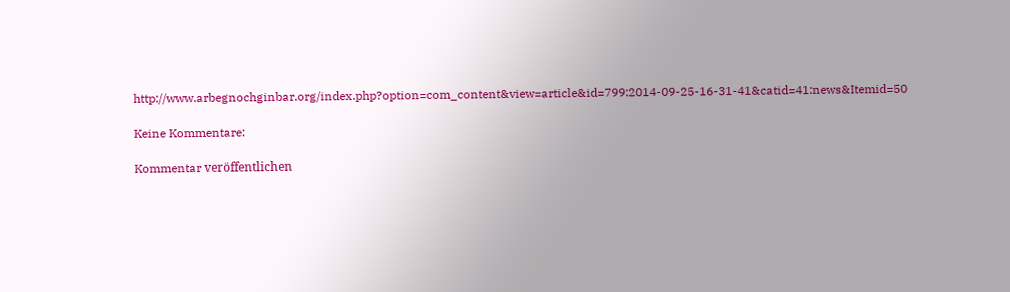http://www.arbegnochginbar.org/index.php?option=com_content&view=article&id=799:2014-09-25-16-31-41&catid=41:news&Itemid=50

Keine Kommentare:

Kommentar veröffentlichen